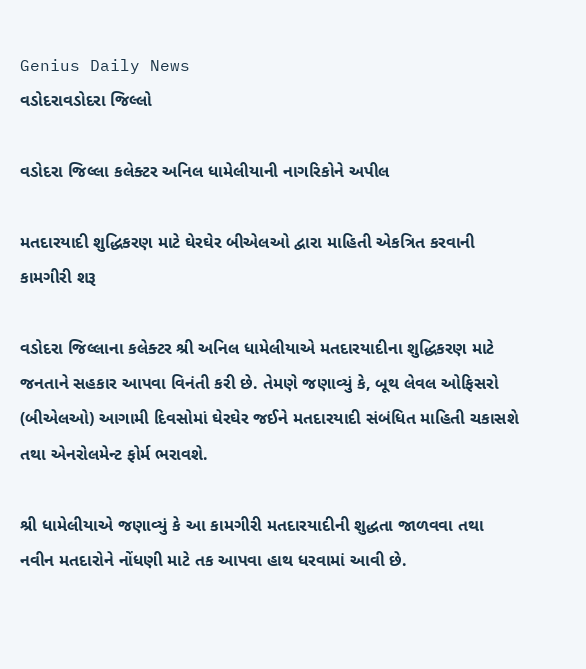Genius Daily News
વડોદરાવડોદરા જિલ્લો

વડોદરા જિલ્લા કલેક્ટર અનિલ ધામેલીયાની નાગરિકોને અપીલ

મતદારયાદી શુદ્ધિકરણ માટે ઘેરઘેર બીએલઓ દ્વારા માહિતી એકત્રિત કરવાની કામગીરી શરૂ

વડોદરા જિલ્લાના કલેક્ટર શ્રી અનિલ ધામેલીયાએ મતદારયાદીના શુદ્ધિકરણ માટે જનતાને સહકાર આપવા વિનંતી કરી છે. તેમણે જણાવ્યું કે, બૂથ લેવલ ઓફિસરો (બીએલઓ) આગામી દિવસોમાં ઘેરઘેર જઈને મતદારયાદી સંબંધિત માહિતી ચકાસશે તથા એનરોલમેન્ટ ફોર્મ ભરાવશે.

શ્રી ધામેલીયાએ જણાવ્યું કે આ કામગીરી મતદારયાદીની શુદ્ધતા જાળવવા તથા નવીન મતદારોને નોંધણી માટે તક આપવા હાથ ધરવામાં આવી છે.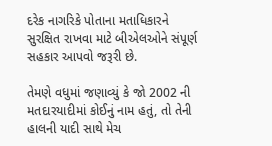દરેક નાગરિકે પોતાના મતાધિકારને સુરક્ષિત રાખવા માટે બીએલઓને સંપૂર્ણ સહકાર આપવો જરૂરી છે.

તેમણે વધુમાં જણાવ્યું કે જો 2002 ની મતદારયાદીમાં કોઈનું નામ હતું, તો તેની હાલની યાદી સાથે મેચ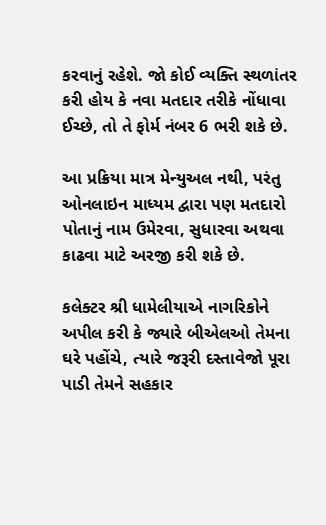કરવાનું રહેશે. જો કોઈ વ્યક્તિ સ્થળાંતર કરી હોય કે નવા મતદાર તરીકે નોંધાવા ઈચ્છે, તો તે ફોર્મ નંબર 6 ભરી શકે છે.

આ પ્રક્રિયા માત્ર મેન્યુઅલ નથી, પરંતુ ઓનલાઇન માધ્યમ દ્વારા પણ મતદારો પોતાનું નામ ઉમેરવા, સુધારવા અથવા કાઢવા માટે અરજી કરી શકે છે.

કલેક્ટર શ્રી ધામેલીયાએ નાગરિકોને અપીલ કરી કે જ્યારે બીએલઓ તેમના ઘરે પહોંચે, ત્યારે જરૂરી દસ્તાવેજો પૂરા પાડી તેમને સહકાર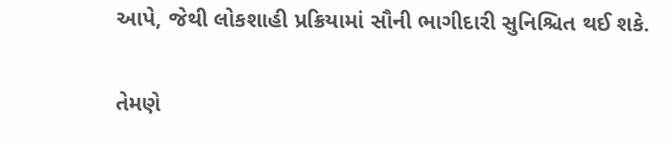આપે, જેથી લોકશાહી પ્રક્રિયામાં સૌની ભાગીદારી સુનિશ્ચિત થઈ શકે.

તેમણે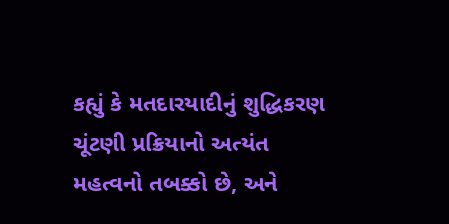કહ્યું કે મતદારયાદીનું શુદ્ધિકરણ ચૂંટણી પ્રક્રિયાનો અત્યંત મહત્વનો તબક્કો છે, અને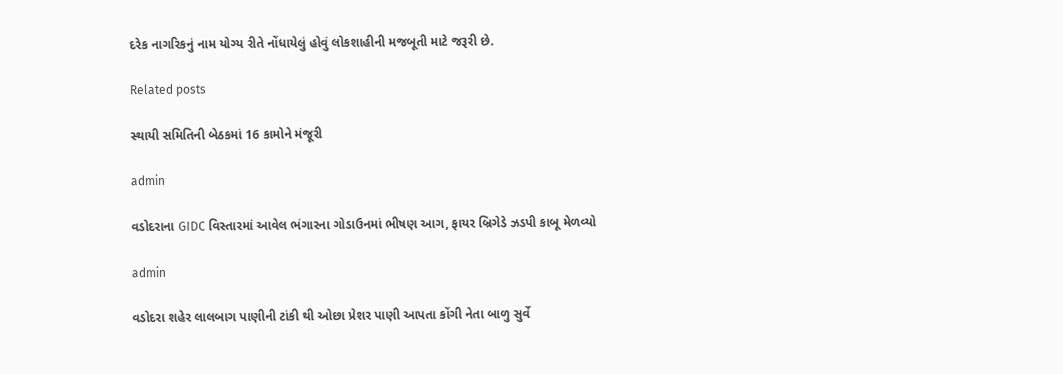દરેક નાગરિકનું નામ યોગ્ય રીતે નોંધાયેલું હોવું લોકશાહીની મજબૂતી માટે જરૂરી છે.

Related posts

સ્થાયી સમિતિની બેઠકમાં 16 કામોને મંજૂરી

admin

વડોદરાના GIDC વિસ્તારમાં આવેલ ભંગારના ગોડાઉનમાં ભીષણ આગ, ફાયર બ્રિગેડે ઝડપી કાબૂ મેળવ્યો

admin

વડોદરા શહેર લાલબાગ પાણીની ટાંકી થી ઓછા પ્રેશર પાણી આપતા કોંગી નેતા બાળુ સુર્વે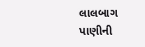લાલબાગ પાણીની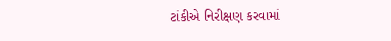ટાંકીએ નિરીક્ષણ કરવામાં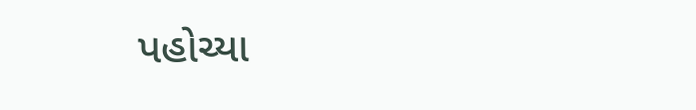પહોચ્યા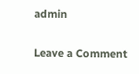admin

Leave a Comment